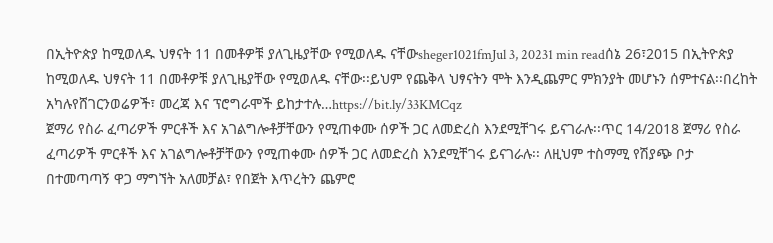በኢትዮጵያ ከሚወለዱ ህፃናት 11 በመቶዎቹ ያለጊዜያቸው የሚወለዱ ናቸውsheger1021fmJul 3, 20231 min readሰኔ 26፣2015 በኢትዮጵያ ከሚወለዱ ህፃናት 11 በመቶዎቹ ያለጊዜያቸው የሚወለዱ ናቸው፡፡ይህም የጨቅላ ህፃናትን ሞት እንዲጨምር ምክንያት መሆኑን ሰምተናል፡፡በረከት አካሉየሸገርንወሬዎች፣ መረጃ እና ፕሮግራሞች ይከታተሉ…https://bit.ly/33KMCqz
ጀማሪ የስራ ፈጣሪዎች ምርቶች እና አገልግሎቶቻቸውን የሚጠቀሙ ሰዎች ጋር ለመድረስ እንደሚቸገሩ ይናገራሉ፡፡ጥር 14/2018 ጀማሪ የስራ ፈጣሪዎች ምርቶች እና አገልግሎቶቻቸውን የሚጠቀሙ ሰዎች ጋር ለመድረስ እንደሚቸገሩ ይናገራሉ፡፡ ለዚህም ተስማሚ የሽያጭ ቦታ በተመጣጣኝ ዋጋ ማግኘት አለመቻል፣ የበጀት እጥረትን ጨምሮ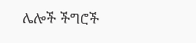ሌሎች ችግሮች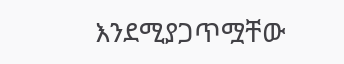እንደሚያጋጥሟቸው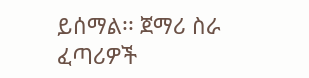ይሰማል፡፡ ጀማሪ ስራ ፈጣሪዎች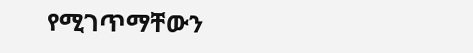የሚገጥማቸውን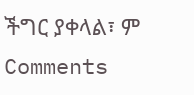ችግር ያቀላል፣ ም
Comments